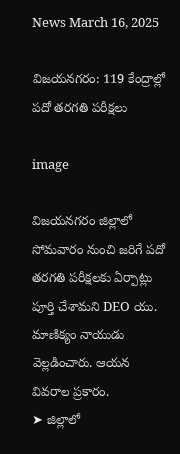News March 16, 2025

విజయనగరం: 119 కేంద్రాల్లో పదో తరగతి పరీక్షలు

image

విజయనగరం జిల్లాలో సోమవారం నుంచి జరిగే పదో తరగతి పరీక్షలకు ఏర్పాట్లు పూర్తి చేశామని DEO యు. మాణిక్యం నాయుడు వెల్లడించారు. ఆయన వివరాల ప్రకారం.
➤ జిల్లాలో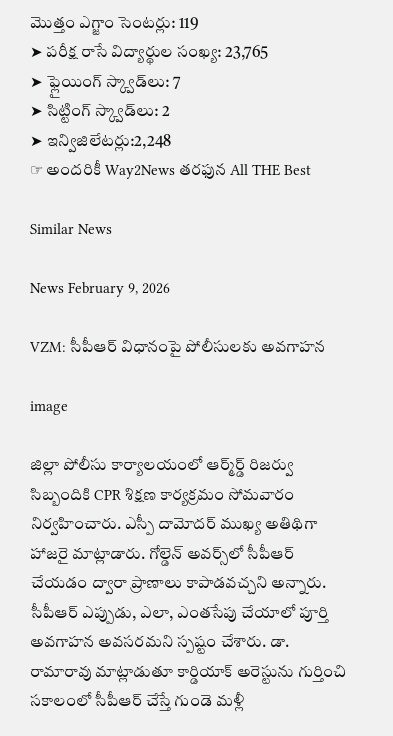మొత్తం ఎగ్జాం సెంటర్లు: 119
➤ పరీక్ష రాసే విద్యార్థుల సంఖ్య: 23,765
➤ ఫ్లైయింగ్ స్క్వాడ్‌లు: 7
➤ సిట్టింగ్ స్క్వాడ్‌లు: 2
➤ ఇన్విజిలేటర్లు:2,248
☞ అందరికీ Way2News తరఫున All THE Best

Similar News

News February 9, 2026

VZM: సీపీఆర్ విధానంపై పోలీసులకు అవగాహన

image

జిల్లా పోలీసు కార్యాలయంలో ఆర్మ్‌ర్డ్ రిజర్వు సిబ్బందికి CPR శిక్షణ కార్యక్రమం సోమవారం నిర్వహించారు. ఎస్పీ దామోదర్ ముఖ్య అతిథిగా హాజరై మాట్లాడారు. గోల్డెన్ అవర్స్‌లో సీపీఆర్ చేయడం ద్వారా ప్రాణాలు కాపాడవచ్చని అన్నారు. సీపీఆర్ ఎప్పుడు, ఎలా, ఎంతసేపు చేయాలో పూర్తి అవగాహన అవసరమని స్పష్టం చేశారు. డా. రామారావు మాట్లాడుతూ కార్డియాక్ అరెస్టును గుర్తించి సకాలంలో సీపీఆర్ చేస్తే గుండె మళ్లీ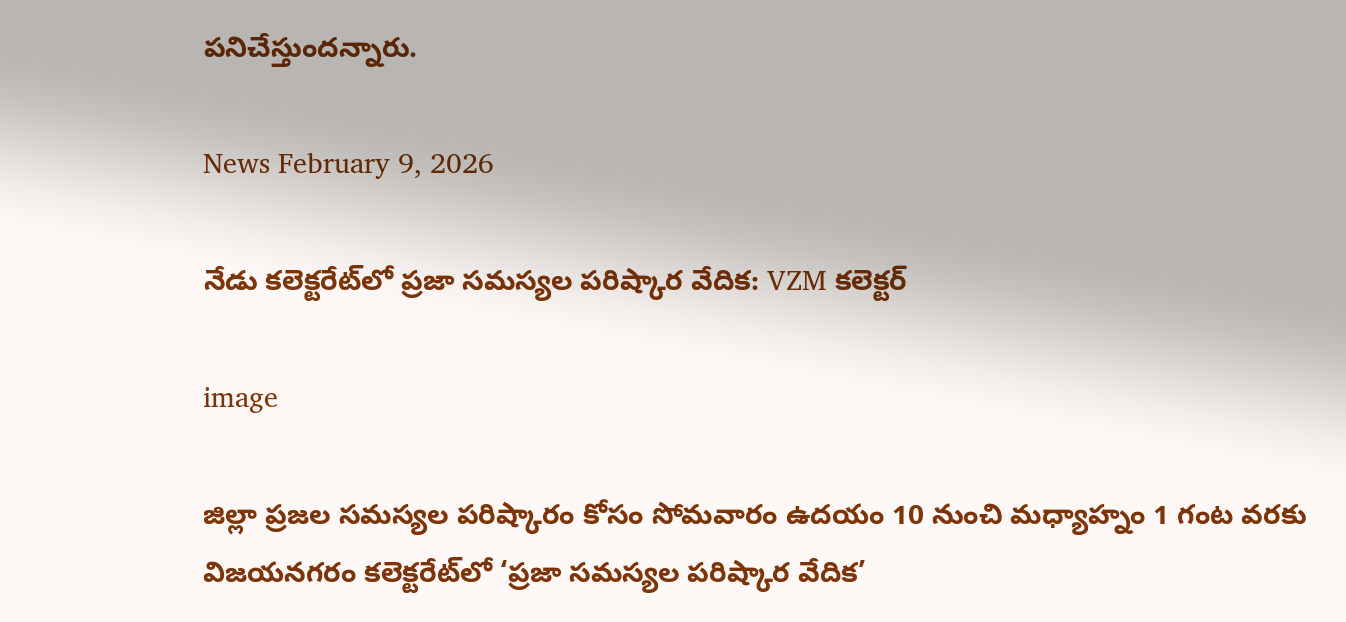పనిచేస్తుందన్నారు.

News February 9, 2026

నేడు కలెక్టరేట్‌లో ప్రజా సమస్యల పరిష్కార వేదిక: VZM కలెక్టర్

image

జిల్లా ప్రజల సమస్యల పరిష్కారం కోసం సోమవారం ఉదయం 10 నుంచి మధ్యాహ్నం 1 గంట వరకు విజయనగరం కలెక్టరేట్‌లో ‘ప్రజా సమస్యల పరిష్కార వేదిక’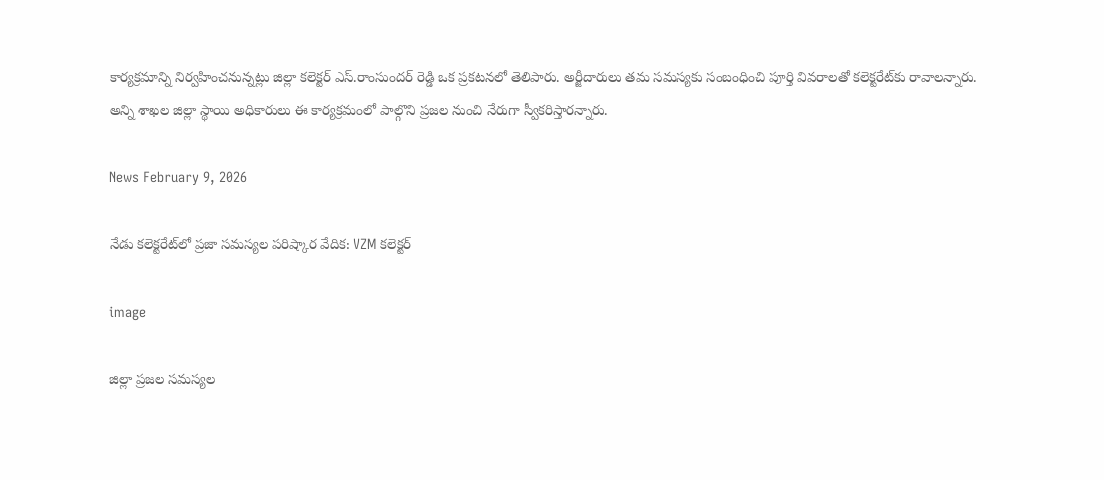కార్యక్రమాన్ని నిర్వహించనున్నట్లు జిల్లా కలెక్టర్ ఎస్.రాంసుందర్ రెడ్డి ఒక ప్రకటనలో తెలిపారు. అర్జీదారులు తమ సమస్యకు సంబంధించి పూర్తి వివరాలతో కలెక్టరేట్‌కు రావాలన్నారు. అన్ని శాఖల జిల్లా స్థాయి అధికారులు ఈ కార్యక్రమంలో పాల్గొని ప్రజల నుంచి నేరుగా స్వీకరిస్తారన్నారు.

News February 9, 2026

నేడు కలెక్టరేట్‌లో ప్రజా సమస్యల పరిష్కార వేదిక: VZM కలెక్టర్

image

జిల్లా ప్రజల సమస్యల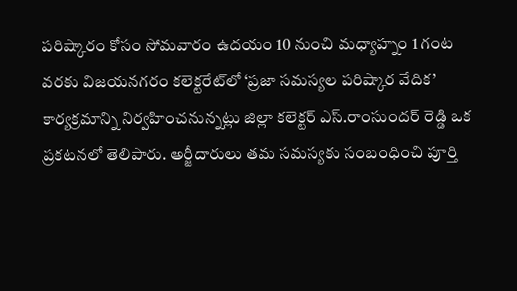పరిష్కారం కోసం సోమవారం ఉదయం 10 నుంచి మధ్యాహ్నం 1 గంట వరకు విజయనగరం కలెక్టరేట్‌లో ‘ప్రజా సమస్యల పరిష్కార వేదిక’ కార్యక్రమాన్ని నిర్వహించనున్నట్లు జిల్లా కలెక్టర్ ఎస్.రాంసుందర్ రెడ్డి ఒక ప్రకటనలో తెలిపారు. అర్జీదారులు తమ సమస్యకు సంబంధించి పూర్తి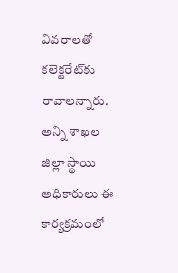వివరాలతో కలెక్టరేట్‌కు రావాలన్నారు. అన్ని శాఖల జిల్లా స్థాయి అధికారులు ఈ కార్యక్రమంలో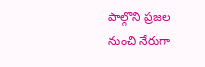పాల్గొని ప్రజల నుంచి నేరుగా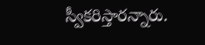స్వీకరిస్తారన్నారు.